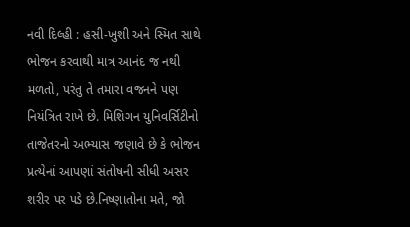નવી દિલ્હી : હસી-ખુશી અને સ્મિત સાથે ભોજન કરવાથી માત્ર આનંદ જ નથી મળતો, પરંતુ તે તમારા વજનને પણ નિયંત્રિત રાખે છે. મિશિગન યુનિવર્સિટીનો તાજેતરનો અભ્યાસ જણાવે છે કે ભોજન પ્રત્યેનાં આપણાં સંતોષની સીધી અસર શરીર પર પડે છે.નિષ્ણાતોના મતે, જો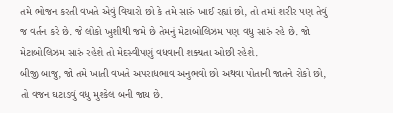તમે ભોજન કરતી વખતે એવું વિચારો છો કે તમે સારું ખાઈ રહ્યાં છો, તો તમાં શરીર પણ તેવું જ વર્તન કરે છે. જે લોકો ખુશીથી જમે છે તેમનું મેટાબોલિઝમ પણ વધુ સારું રહે છે. જો મેટાબોલિઝમ સારું રહેશે તો મેદસ્વીપણું વધવાની શક્યતા ઓછી રહેશે.
બીજી બાજુ, જો તમે ખાતી વખતે અપરાધભાવ અનુભવો છો અથવા પોતાની જાતને રોકો છો, તો વજન ઘટાડવું વધુ મુશ્કેલ બની જાય છે.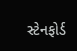સ્ટેનફોર્ડ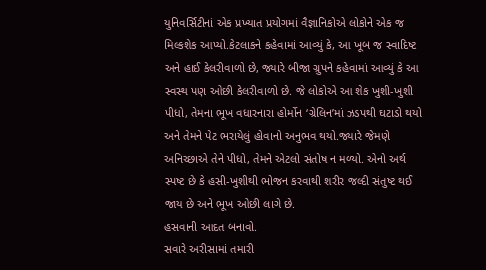યુનિવર્સિટીનાં એક પ્રખ્યાત પ્રયોગમાં વૈજ્ઞાનિકોએ લોકોને એક જ મિલ્કશેક આપ્યો.કેટલાકને કહેવામાં આવ્યું કે, આ ખૂબ જ સ્વાદિષ્ટ અને હાઈ કેલરીવાળો છે, જ્યારે બીજા ગ્રુપને કહેવામાં આવ્યું કે આ સ્વસ્થ પણ ઓછી કેલરીવાળો છે. જે લોકોએ આ શેક ખુશી-ખુશી પીધો, તેમના ભૂખ વધારનારા હોર્મોન ‘ગ્રેલિન’માં ઝડપથી ઘટાડો થયો અને તેમને પેટ ભરાયેલું હોવાનો અનુભવ થયો.જ્યારે જેમણે અનિચ્છાએ તેને પીધો, તેમને એટલો સંતોષ ન મળ્યો. એનો અર્થ સ્પષ્ટ છે કે હસી-ખુશીથી ભોજન કરવાથી શરીર જલ્દી સંતુષ્ટ થઈ જાય છે અને ભૂખ ઓછી લાગે છે.
હસવાની આદત બનાવો.
સવારે અરીસામાં તમારી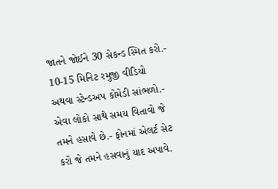જાતને જોઈને 30 સેકન્ડ સ્મિત કરો.- 10-15 મિનિટ રમુજી વીડિયો અથવા સ્ટેન્ડઅપ કોમેડી સાંભળો.- એવા લોકો સાથે સમય વિતાવો જે તમને હસાવે છે.- ફોનમાં એલર્ટ સેટ કરો જે તમને હસવાનું યાદ અપાવે.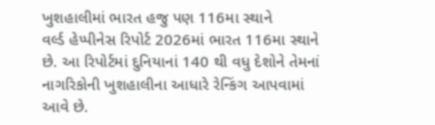ખુશહાલીમાં ભારત હજુ પણ 116મા સ્થાને
વર્લ્ડ હેપ્પીનેસ રિપોર્ટ 2026માં ભારત 116મા સ્થાને છે. આ રિપોર્ટમાં દુનિયાનાં 140 થી વધુ દેશોને તેમનાં નાગરિકોની ખુશહાલીના આધારે રેન્કિંગ આપવામાં આવે છે.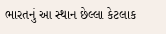ભારતનું આ સ્થાન છેલ્લા કેટલાક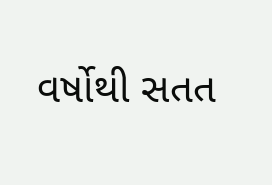વર્ષોથી સતત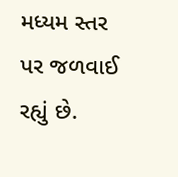મધ્યમ સ્તર પર જળવાઈ રહ્યું છે.